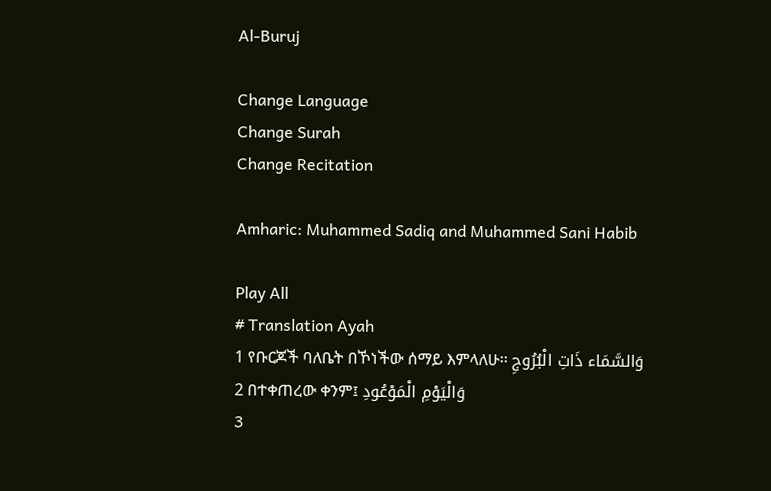Al-Buruj

Change Language
Change Surah
Change Recitation

Amharic: Muhammed Sadiq and Muhammed Sani Habib

Play All
# Translation Ayah
1 የቡርጆች ባለቤት በኾነችው ሰማይ እምላለሁ፡፡ وَالسَّمَاء ذَاتِ الْبُرُوجِ
2 በተቀጠረው ቀንም፤ وَالْيَوْمِ الْمَوْعُودِ
3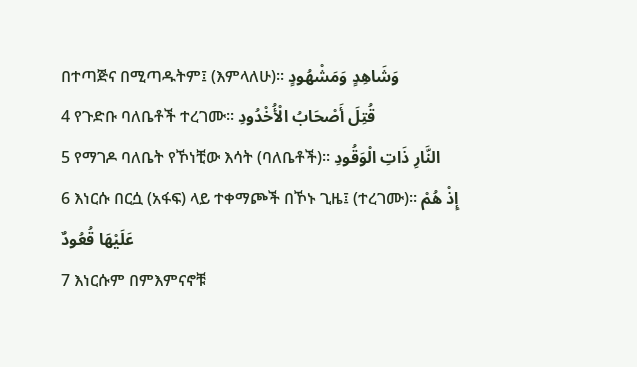በተጣጅና በሚጣዱትም፤ (እምላለሁ)፡፡ وَشَاهِدٍ وَمَشْهُودٍ
4 የጉድቡ ባለቤቶች ተረገሙ፡፡ قُتِلَ أَصْحَابُ الْأُخْدُودِ
5 የማገዶ ባለቤት የኾነቺው እሳት (ባለቤቶች)፡፡ النَّارِ ذَاتِ الْوَقُودِ
6 እነርሱ በርሷ (አፋፍ) ላይ ተቀማጮች በኾኑ ጊዜ፤ (ተረገሙ)፡፡ إِذْ هُمْ عَلَيْهَا قُعُودٌ
7 እነርሱም በምእምናኖቹ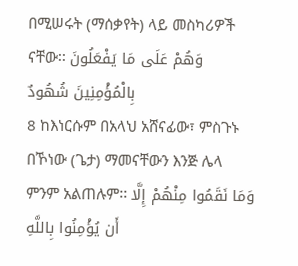በሚሠሩት (ማሰቃየት) ላይ መስካሪዎች ናቸው፡፡ وَهُمْ عَلَى مَا يَفْعَلُونَ بِالْمُؤْمِنِينَ شُهُودٌ
8 ከእነርሱም በአላህ አሸናፊው፣ ምስጉኑ በኾነው (ጌታ) ማመናቸውን እንጅ ሌላ ምንም አልጠሉም፡፡ وَمَا نَقَمُوا مِنْهُمْ إِلَّا أَن يُؤْمِنُوا بِاللَّهِ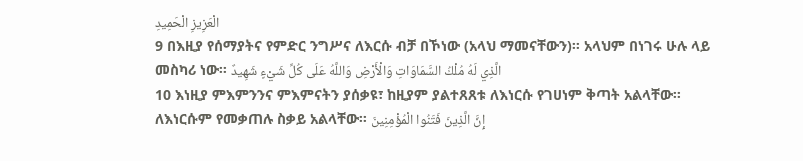الْعَزِيزِ الْحَمِيدِ
9 በእዚያ የሰማያትና የምድር ንግሥና ለእርሱ ብቻ በኾነው (አላህ ማመናቸውን)፡፡ አላህም በነገሩ ሁሉ ላይ መስካሪ ነው፡፡ الَّذِي لَهُ مُلْكُ السَّمَاوَاتِ وَالْأَرْضِ وَاللَّهُ عَلَى كُلِّ شَيْءٍ شَهِيدٌ
10 እነዚያ ምእምንንና ምእምናትን ያሰቃዩ፣ ከዚያም ያልተጸጸቱ ለእነርሱ የገሀነም ቅጣት አልላቸው፡፡ ለእነርሱም የመቃጠሉ ስቃይ አልላቸው፡፡ إِنَّ الَّذِينَ فَتَنُوا الْمُؤْمِنِينَ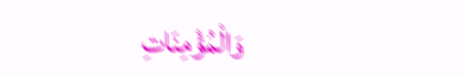وَالْمُؤْمِنَاتِ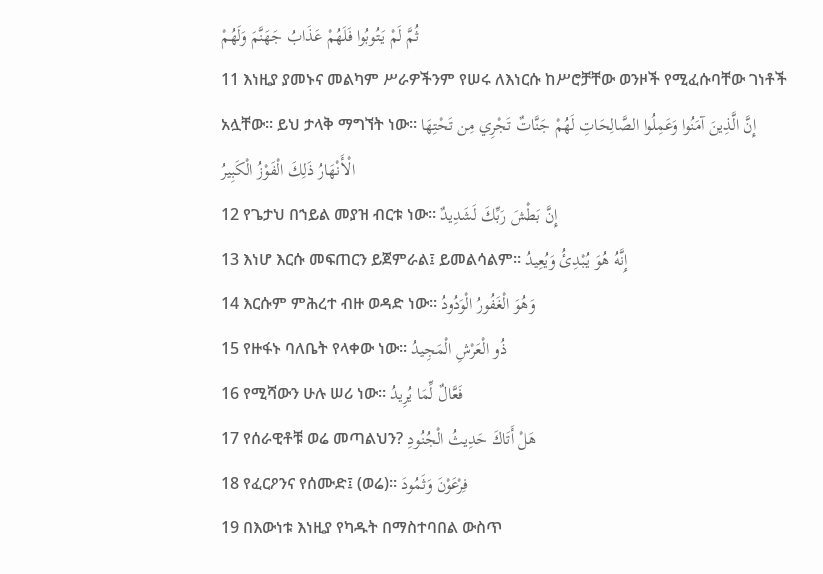ثُمَّ لَمْ يَتُوبُوا فَلَهُمْ عَذَابُ جَهَنَّمَ وَلَهُمْ
11 እነዚያ ያመኑና መልካም ሥራዎችንም የሠሩ ለእነርሱ ከሥሮቻቸው ወንዞች የሚፈሱባቸው ገነቶች አሏቸው፡፡ ይህ ታላቅ ማግኘት ነው፡፡ إِنَّ الَّذِينَ آمَنُوا وَعَمِلُوا الصَّالِحَاتِ لَهُمْ جَنَّاتٌ تَجْرِي مِن تَحْتِهَا الْأَنْهَارُ ذَلِكَ الْفَوْزُ الْكَبِيرُ
12 የጌታህ በኀይል መያዝ ብርቱ ነው፡፡ إِنَّ بَطْشَ رَبِّكَ لَشَدِيدٌ
13 እነሆ እርሱ መፍጠርን ይጀምራል፤ ይመልሳልም፡፡ إِنَّهُ هُوَ يُبْدِئُ وَيُعِيدُ
14 እርሱም ምሕረተ ብዙ ወዳድ ነው፡፡ وَهُوَ الْغَفُورُ الْوَدُودُ
15 የዙፋኑ ባለቤት የላቀው ነው፡፡ ذُو الْعَرْشِ الْمَجِيدُ
16 የሚሻውን ሁሉ ሠሪ ነው፡፡ فَعَّالٌ لِّمَا يُرِيدُ
17 የሰራዊቶቹ ወሬ መጣልህን? هَلْ أَتَاكَ حَدِيثُ الْجُنُودِ
18 የፈርዖንና የሰሙድ፤ (ወሬ)፡፡ فِرْعَوْنَ وَثَمُودَ
19 በእውነቱ እነዚያ የካዱት በማስተባበል ውስጥ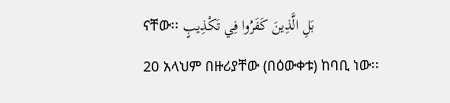ናቸው፡፡ بَلِ الَّذِينَ كَفَرُوا فِي تَكْذِيبٍ
20 አላህም በዙሪያቸው (በዕውቀቱ) ከባቢ ነው፡፡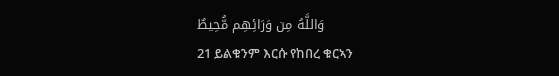وَاللَّهُ مِن وَرَائِهِم مُّحِيطٌ
21 ይልቁንም እርሱ የከበረ ቁርኣን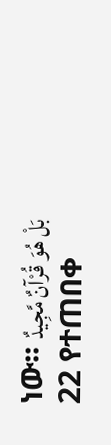ነው፡፡ بَلْ هُوَ قُرْآنٌ مَّجِيدٌ
22 የተጠበቀ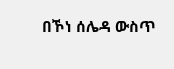በኾነ ሰሌዳ ውስጥ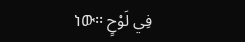ነው፡፡ فِي لَوْحٍ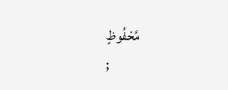مَّحْفُوظٍ
;